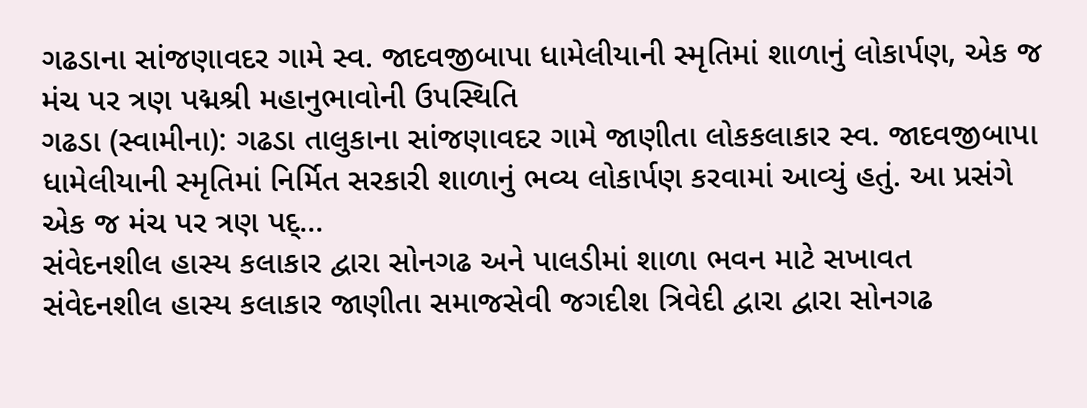ગઢડાના સાંજણાવદર ગામે સ્વ. જાદવજીબાપા ધામેલીયાની સ્મૃતિમાં શાળાનું લોકાર્પણ, એક જ મંચ પર ત્રણ પદ્મશ્રી મહાનુભાવોની ઉપસ્થિતિ
ગઢડા (સ્વામીના): ગઢડા તાલુકાના સાંજણાવદર ગામે જાણીતા લોકકલાકાર સ્વ. જાદવજીબાપા ધામેલીયાની સ્મૃતિમાં નિર્મિત સરકારી શાળાનું ભવ્ય લોકાર્પણ કરવામાં આવ્યું હતું. આ પ્રસંગે એક જ મંચ પર ત્રણ પદ્...
સંવેદનશીલ હાસ્ય કલાકાર દ્વારા સોનગઢ અને પાલડીમાં શાળા ભવન માટે સખાવત
સંવેદનશીલ હાસ્ય કલાકાર જાણીતા સમાજસેવી જગદીશ ત્રિવેદી દ્વારા દ્વારા સોનગઢ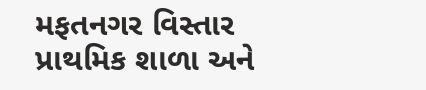મફતનગર વિસ્તાર પ્રાથમિક શાળા અને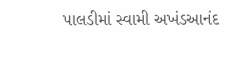પાલડીમાં સ્વામી અખંડઆનંદ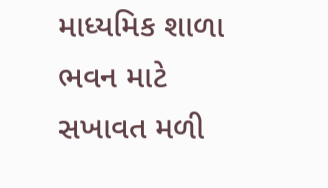માધ્યમિક શાળા ભવન માટે સખાવત મળી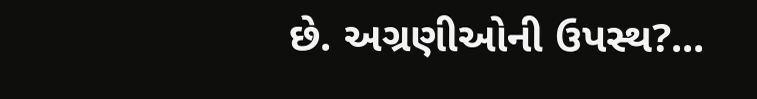છે. અગ્રણીઓની ઉપસ્થ?...